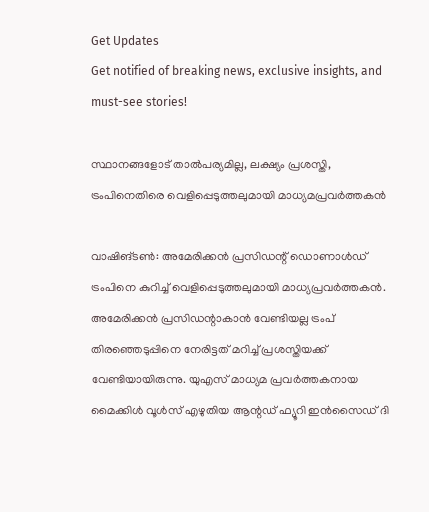Get Updates
Get notified of breaking news, exclusive insights, and must-see stories!

സ്ഥാനങ്ങളോട് താൽപര്യമില്ല, ലക്ഷ്യം പ്രശസ്തി, ട്രംപിനെതിരെ വെളിപ്പെടുത്തലുമായി മാധ്യമപ്രവര്‍ത്തകന്‍

വാഷിങ്ടൺ: അമേരിക്കൻ പ്രസിഡന്റ് ഡൊണാൾഡ് ട്രംപിനെ കുറിച്ച് വെളിപ്പെടുത്തലുമായി മാധ്യപ്രവർത്തകൻ. അമേരിക്കൻ പ്രസിഡന്റാകാൻ വേണ്ടിയല്ല ട്രംപ് തിരഞ്ഞെടുപ്പിനെ നേരിട്ടത് മറിച്ച് പ്രശസ്തിയക്ക് വേണ്ടിയായിരുന്നു. യുഎസ് മാധ്യമ പ്രവർത്തകനായ മൈക്കിൾ വൂൾസ് എഴുതിയ ആന്റഡ് ഫ്യൂറി ഇൻസൈഡ് ദി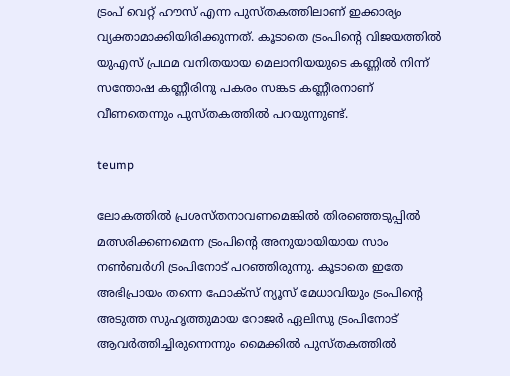ട്രംപ് വെറ്റ് ഹൗസ് എന്ന പുസ്തകത്തിലാണ് ഇക്കാര്യം വ്യക്താമാക്കിയിരിക്കുന്നത്. കൂടാതെ ട്രംപിന്റെ വിജയത്തിൽ യുഎസ് പ്രഥമ വനിതയായ മെലാനിയയുടെ കണ്ണിൽ നിന്ന് സന്തോഷ കണ്ണീരിനു പകരം സങ്കട കണ്ണീരനാണ് വീണതെന്നും പുസ്തകത്തിൽ പറയുന്നുണ്ട്.

teump

ലോകത്തിൽ പ്രശസ്തനാവണമെങ്കിൽ തിരഞ്ഞെടുപ്പിൽ മത്സരിക്കണമെന്ന ട്രംപിന്റെ അനുയായിയായ സാം നൺബർഗി ട്രംപിനോട് പറഞ്ഞിരുന്നു. കൂടാതെ ഇതേ അഭിപ്രായം തന്നെ ഫോക്സ് ന്യൂസ് മേധാവിയും ട്രംപിന്റെ അടുത്ത സുഹൃത്തുമായ റോജർ ഏലിസു ട്രംപിനോട് ആവർത്തിച്ചിരുന്നെന്നും മൈക്കിൽ പുസ്തകത്തിൽ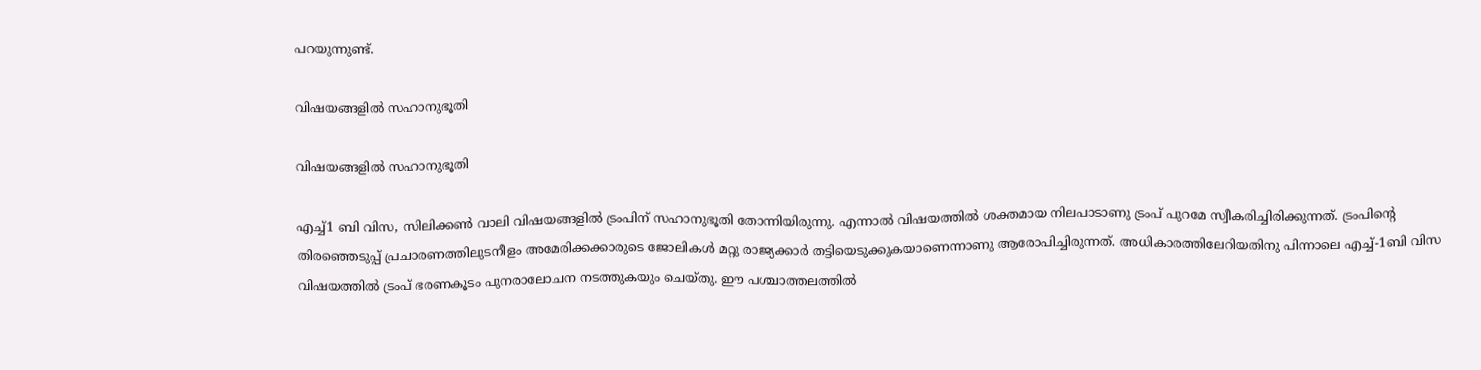പറയുന്നുണ്ട്.

വിഷയങ്ങളിൽ സഹാനുഭൂതി

വിഷയങ്ങളിൽ സഹാനുഭൂതി

എച്ച്1 ബി വിസ, സിലിക്കൺ വാലി വിഷയങ്ങളിൽ ട്രംപിന് സഹാനുഭൂതി തോന്നിയിരുന്നു. എന്നാല്‍ വിഷയത്തില്‍ ശക്തമായ നിലപാടാണു ട്രംപ് പുറമേ സ്വീകരിച്ചിരിക്കുന്നത്. ട്രംപിന്റെ തിരഞ്ഞെടുപ്പ് പ്രചാരണത്തിലുടനീളം അമേരിക്കക്കാരുടെ ജോലികള്‍ മറ്റു രാജ്യക്കാര്‍ തട്ടിയെടുക്കുകയാണെന്നാണു ആരോപിച്ചിരുന്നത്. അധികാരത്തിലേറിയതിനു പിന്നാലെ എച്ച്-1ബി വിസ വിഷയത്തില്‍ ട്രംപ് ഭരണകൂടം പുനരാലോചന നടത്തുകയും ചെയ്തു. ഈ പശ്ചാത്തലത്തില്‍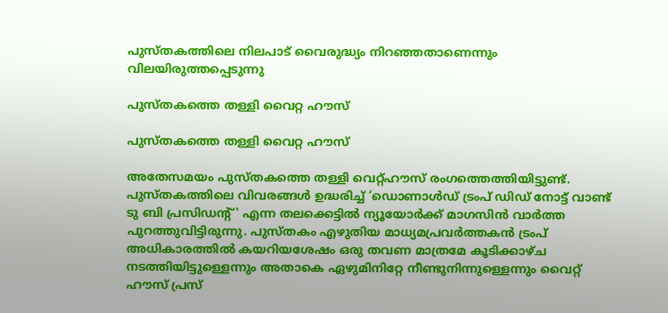പുസ്തകത്തിലെ നിലപാട് വൈരുദ്ധ്യം നിറഞ്ഞതാണെന്നും വിലയിരുത്തപ്പെടുന്നു

പുസ്തകത്തെ തള്ളി വൈറ്റ ഹൗസ്

പുസ്തകത്തെ തള്ളി വൈറ്റ ഹൗസ്

അതേസമയം പുസ്തകത്തെ തള്ളി വെറ്റ്ഹൗസ് രംഗത്തെത്തിയിട്ടുണ്ട്. പുസ്തകത്തിലെ വിവരങ്ങള്‍ ഉദ്ധരിച്ച് ‘ഡൊണാള്‍ഡ് ട്രംപ് ഡിഡ് നോട്ട് വാണ്ട് ടു ബി പ്രസിഡന്റ്' എന്ന തലക്കെട്ടില്‍ ന്യൂയോര്‍ക്ക് മാഗസിന്‍ വാര്‍ത്ത പുറത്തുവിട്ടിരുന്നു. പുസ്തകം എഴുതിയ മാധ്യമപ്രവര്‍ത്തകന്‍ ട്രംപ് അധികാരത്തില്‍ കയറിയശേഷം ഒരു തവണ മാത്രമേ കൂടിക്കാഴ്ച നടത്തിയിട്ടുള്ളെന്നും അതാകെ ഏഴുമിനിറ്റേ നീണ്ടുനിന്നുള്ളെന്നും വൈറ്റ് ഹൗസ് പ്രസ്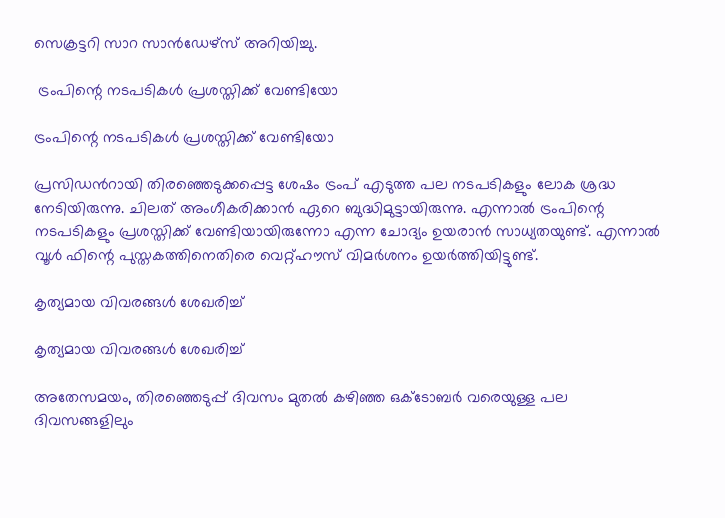സെക്രട്ടറി സാറ സാന്‍ഡേഴ്‌സ് അറിയിച്ചു.

 ട്രംപിന്റെ നടപടികൾ പ്രശസ്തിക്ക് വേണ്ടിയോ

ട്രംപിന്റെ നടപടികൾ പ്രശസ്തിക്ക് വേണ്ടിയോ

പ്രസിഡൻറായി തിരഞ്ഞെടുക്കപ്പെട്ട ശേഷം ട്രംപ് എടുത്ത പല നടപടികളും ലോക ശ്രദ്ധ നേടിയിരുന്നു. ചിലത് അംഗീകരിക്കാൻ ഏറെ ബുദ്ധിമുട്ടായിരുന്നു. എന്നാൽ ട്രംപിന്റെ നടപടികളും പ്രശസ്തിക്ക് വേണ്ടിയായിരുന്നോ എന്ന ചോദ്യം ഉയരാൻ സാധ്യതയുണ്ട്. എന്നാൽ വൂൾ ഫിന്റെ പുസ്തകത്തിനെതിരെ വെറ്റ്ഹൗസ് വിമർശനം ഉയർത്തിയിട്ടുണ്ട്.

കൃത്യമായ വിവരങ്ങൾ ശേഖരിച്ച്

കൃത്യമായ വിവരങ്ങൾ ശേഖരിച്ച്

അതേസമയം, തിരഞ്ഞെടുപ്പ് ദിവസം മുതല്‍ കഴിഞ്ഞ ഒക്ടോബര്‍ വരെയുള്ള പല ദിവസങ്ങളിലും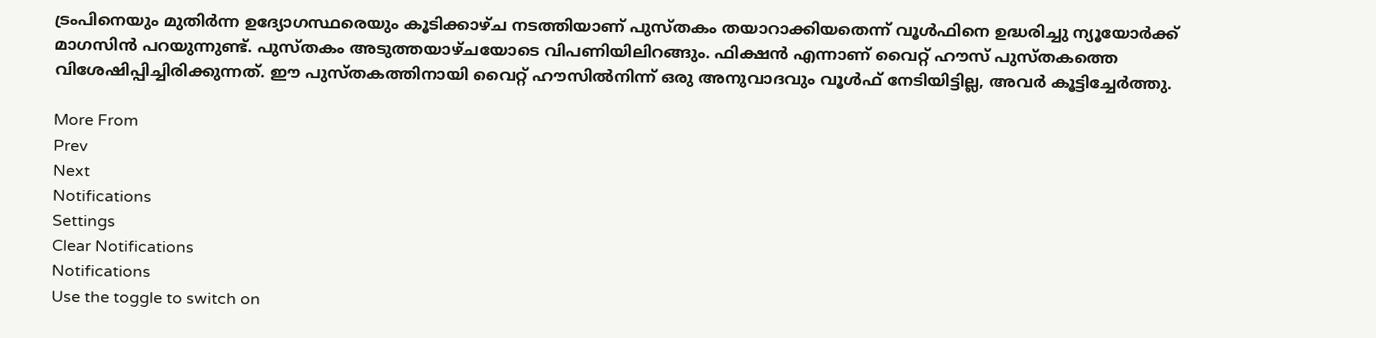ട്രംപിനെയും മുതിര്‍ന്ന ഉദ്യോഗസ്ഥരെയും കൂടിക്കാഴ്ച നടത്തിയാണ് പുസ്തകം തയാറാക്കിയതെന്ന് വൂള്‍ഫിനെ ഉദ്ധരിച്ചു ന്യൂയോര്‍ക്ക് മാഗസിന്‍ പറയുന്നുണ്ട്. പുസ്തകം അടുത്തയാഴ്ചയോടെ വിപണിയിലിറങ്ങും. ഫിക്ഷന്‍ എന്നാണ് വൈറ്റ് ഹൗസ് പുസ്തകത്തെ വിശേഷിപ്പിച്ചിരിക്കുന്നത്. ഈ പുസ്തകത്തിനായി വൈറ്റ് ഹൗസില്‍നിന്ന് ഒരു അനുവാദവും വൂള്‍ഫ് നേടിയിട്ടില്ല, അവര്‍ കൂട്ടിച്ചേര്‍ത്തു.

More From
Prev
Next
Notifications
Settings
Clear Notifications
Notifications
Use the toggle to switch on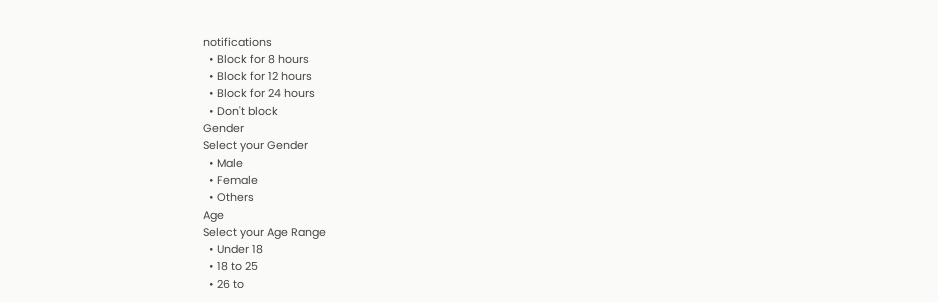notifications
  • Block for 8 hours
  • Block for 12 hours
  • Block for 24 hours
  • Don't block
Gender
Select your Gender
  • Male
  • Female
  • Others
Age
Select your Age Range
  • Under 18
  • 18 to 25
  • 26 to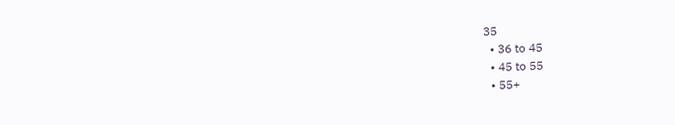35
  • 36 to 45
  • 45 to 55
  • 55+